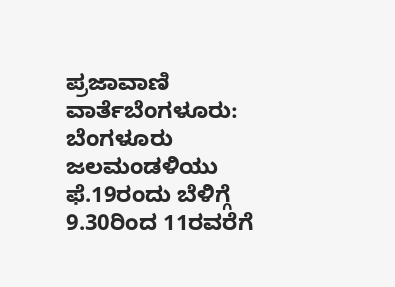ಪ್ರಜಾವಾಣಿ ವಾರ್ತೆಬೆಂಗಳೂರು: ಬೆಂಗಳೂರು ಜಲಮಂಡಳಿಯು ಫೆ.19ರಂದು ಬೆಳಿಗ್ಗೆ 9.30ರಿಂದ 11ರವರೆಗೆ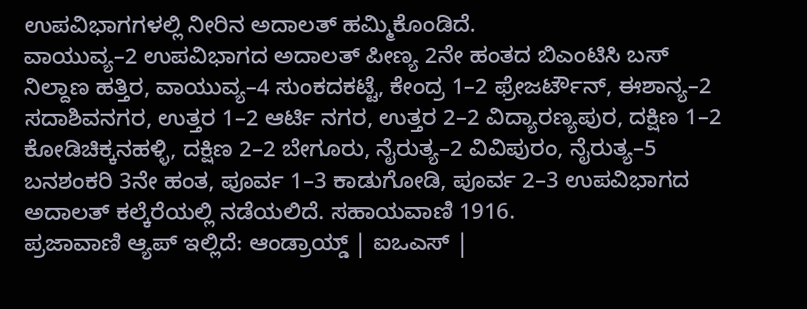ಉಪವಿಭಾಗಗಳಲ್ಲಿ ನೀರಿನ ಅದಾಲತ್ ಹಮ್ಮಿಕೊಂಡಿದೆ.
ವಾಯುವ್ಯ–2 ಉಪವಿಭಾಗದ ಅದಾಲತ್ ಪೀಣ್ಯ 2ನೇ ಹಂತದ ಬಿಎಂಟಿಸಿ ಬಸ್ ನಿಲ್ದಾಣ ಹತ್ತಿರ, ವಾಯುವ್ಯ–4 ಸುಂಕದಕಟ್ಟೆ, ಕೇಂದ್ರ 1–2 ಫ್ರೇಜರ್ಟೌನ್, ಈಶಾನ್ಯ–2 ಸದಾಶಿವನಗರ, ಉತ್ತರ 1–2 ಆರ್ಟಿ ನಗರ, ಉತ್ತರ 2–2 ವಿದ್ಯಾರಣ್ಯಪುರ, ದಕ್ಷಿಣ 1–2 ಕೋಡಿಚಿಕ್ಕನಹಳ್ಳಿ, ದಕ್ಷಿಣ 2–2 ಬೇಗೂರು, ನೈರುತ್ಯ–2 ವಿವಿಪುರಂ, ನೈರುತ್ಯ–5 ಬನಶಂಕರಿ 3ನೇ ಹಂತ, ಪೂರ್ವ 1–3 ಕಾಡುಗೋಡಿ, ಪೂರ್ವ 2–3 ಉಪವಿಭಾಗದ ಅದಾಲತ್ ಕಲ್ಕೆರೆಯಲ್ಲಿ ನಡೆಯಲಿದೆ. ಸಹಾಯವಾಣಿ 1916.
ಪ್ರಜಾವಾಣಿ ಆ್ಯಪ್ ಇಲ್ಲಿದೆ: ಆಂಡ್ರಾಯ್ಡ್ | ಐಒಎಸ್ |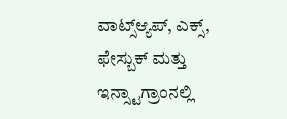ವಾಟ್ಸ್ಆ್ಯಪ್, ಎಕ್ಸ್, ಫೇಸ್ಬುಕ್ ಮತ್ತು ಇನ್ಸ್ಟಾಗ್ರಾಂನಲ್ಲಿ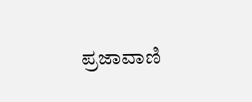ಪ್ರಜಾವಾಣಿ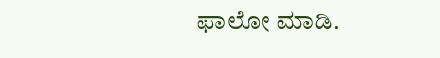ಫಾಲೋ ಮಾಡಿ.